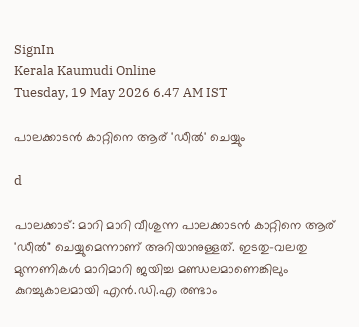SignIn
Kerala Kaumudi Online
Tuesday, 19 May 2026 6.47 AM IST

പാലക്കാടൻ കാറ്റിനെ ആര് 'ഡീൽ' ചെയ്യും

d

പാലക്കാട്: മാറി മാറി വീശുന്ന പാലക്കാടൻ കാറ്റിനെ ആര് 'ഡീൽ" ചെയ്യുമെന്നാണ് അറിയാനുള്ളത്. ഇടതു-വലതു മുന്നണികൾ മാറിമാറി ജയിച്ച മണ്ഡലമാണെങ്കിലും കുറച്ചുകാലമായി എൻ.ഡി.എ രണ്ടാം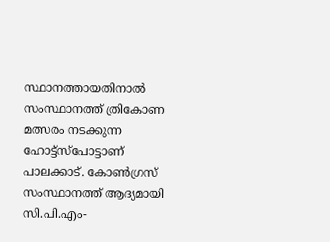സ്ഥാനത്തായതിനാൽ സംസ്ഥാനത്ത് ത്രികോണ മത്സരം നടക്കുന്ന ഹോട്ട്സ്‌പോട്ടാണ് പാലക്കാട്. കോൺഗ്രസ് സംസ്ഥാനത്ത് ആദ്യമായി സി.പി.എം-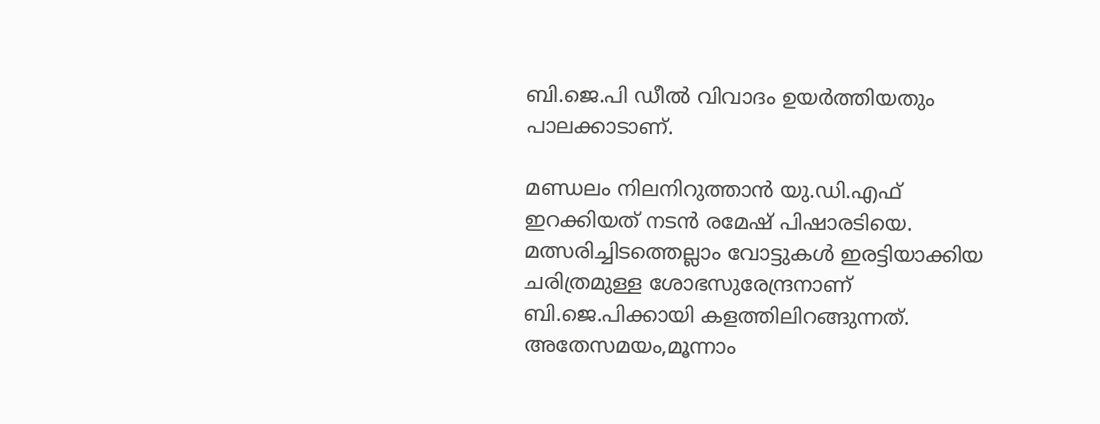ബി.ജെ.പി ഡീൽ വിവാദം ഉയർത്തിയതും പാലക്കാടാണ്.

മണ്ഡലം നിലനിറുത്താൻ യു.ഡി.എഫ് ഇറക്കിയത് നടൻ രമേഷ് പിഷാരടിയെ. മത്സരിച്ചിടത്തെല്ലാം വോട്ടുകൾ ഇരട്ടിയാക്കിയ ചരിത്രമുള്ള ശോഭസുരേന്ദ്രനാണ് ബി.ജെ.പിക്കായി കളത്തിലിറങ്ങുന്നത്. അതേസമയം,മൂന്നാം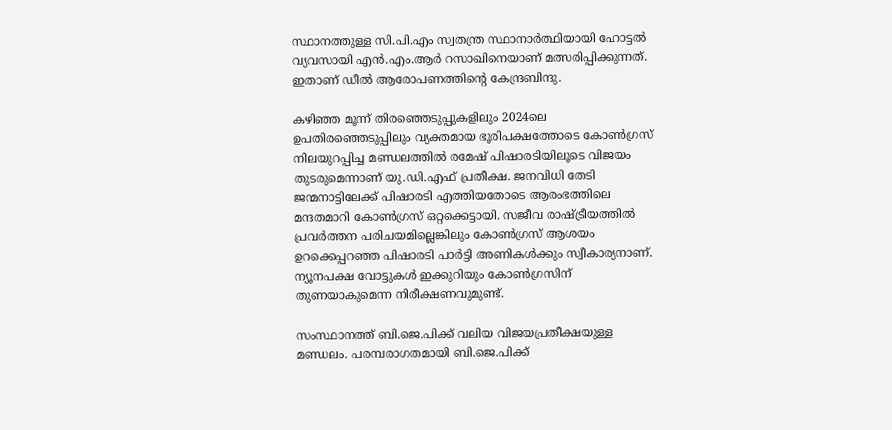സ്ഥാനത്തുള്ള സി.പി.എം സ്വതന്ത്ര സ്ഥാനാർത്ഥിയായി ഹോട്ടൽ വ്യവസായി എൻ.എം.ആർ റസാഖിനെയാണ് മത്സരിപ്പിക്കുന്നത്. ഇതാണ് ഡീൽ ആരോപണത്തിന്റെ കേന്ദ്രബിന്ദു.

കഴിഞ്ഞ മൂന്ന് തിരഞ്ഞെടുപ്പുകളിലും 2024ലെ ഉപതിരഞ്ഞെടുപ്പിലും വ്യക്തമായ ഭൂരിപക്ഷത്തോടെ കോൺഗ്രസ് നിലയുറപ്പിച്ച മണ്ഡലത്തിൽ രമേഷ് പിഷാരടിയിലൂടെ വിജയം തുടരുമെന്നാണ് യു.ഡി.എഫ് പ്രതീക്ഷ. ജനവിധി തേടി ജന്മനാട്ടിലേക്ക് പിഷാരടി എത്തിയതോടെ ആരംഭത്തിലെ മന്ദതമാറി കോൺഗ്രസ് ഒറ്റക്കെട്ടായി. സജീവ രാഷ്ട്രീയത്തിൽ പ്രവർത്തന പരിചയമില്ലെങ്കിലും കോൺഗ്രസ് ആശയം ഉറക്കെപ്പറഞ്ഞ പിഷാരടി പാർട്ടി അണികൾക്കും സ്വീകാര്യനാണ്. ന്യൂനപക്ഷ വോട്ടുകൾ ഇക്കുറിയും കോൺഗ്രസിന് തുണയാകുമെന്ന നിരീക്ഷണവുമുണ്ട്.

സംസ്ഥാനത്ത് ബി.ജെ.പിക്ക് വലിയ വിജയപ്രതീക്ഷയുള്ള മണ്ഡലം. പരമ്പരാഗതമായി ബി.ജെ.പിക്ക്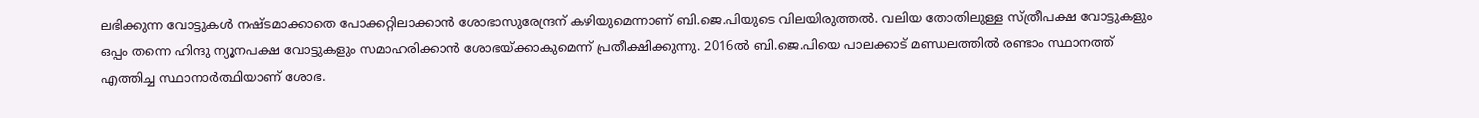ലഭിക്കുന്ന വോട്ടുകൾ നഷ്ടമാക്കാതെ പോക്കറ്റിലാക്കാൻ ശോഭാസുരേന്ദ്രന് കഴിയുമെന്നാണ് ബി.ജെ.പിയുടെ വിലയിരുത്തൽ. വലിയ തോതിലുള്ള സ്ത്രീപക്ഷ വോട്ടുകളും ഒപ്പം തന്നെ ഹിന്ദു ന്യൂനപക്ഷ വോട്ടുകളും സമാഹരിക്കാൻ ശോഭയ്ക്കാകുമെന്ന് പ്രതീക്ഷിക്കുന്നു. 2016ൽ ബി.ജെ.പിയെ പാലക്കാട് മണ്ഡലത്തിൽ രണ്ടാം സ്ഥാനത്ത് എത്തിച്ച സ്ഥാനാർത്ഥിയാണ് ശോഭ.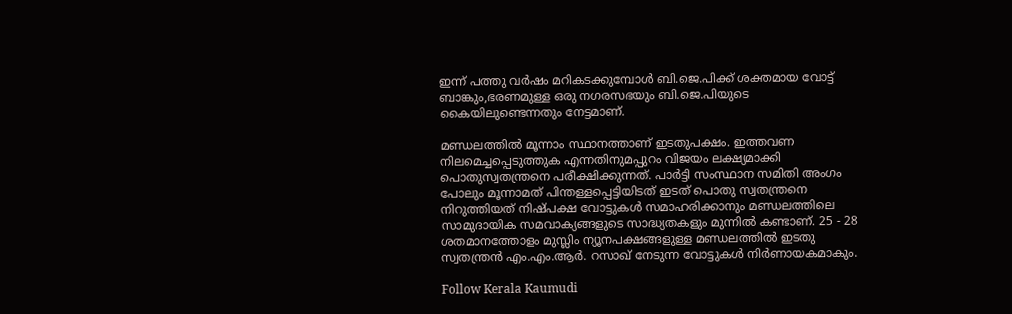ഇന്ന് പത്തു വർഷം മറികടക്കുമ്പോൾ ബി.ജെ.പിക്ക് ശക്തമായ വോട്ട് ബാങ്കും,ഭരണമുള്ള ഒരു നഗരസഭയും ബി.ജെ.പിയുടെ കൈയിലുണ്ടെന്നതും നേട്ടമാണ്.

മണ്ഡലത്തിൽ മൂന്നാം സ്ഥാനത്താണ് ഇടതുപക്ഷം. ഇത്തവണ നിലമെച്ചപ്പെടുത്തുക എന്നതിനുമപ്പുറം വിജയം ലക്ഷ്യമാക്കി പൊതുസ്വതന്ത്രനെ പരീക്ഷിക്കുന്നത്. പാർട്ടി സംസ്ഥാന സമിതി അംഗം പോലും മൂന്നാമത് പിന്തള്ളപ്പെട്ടിയിടത് ഇടത് പൊതു സ്വതന്ത്രനെ നിറുത്തിയത് നിഷ്പക്ഷ വോട്ടുകൾ സമാഹരിക്കാനും മണ്ഡലത്തിലെ സാമുദായിക സമവാക്യങ്ങളുടെ സാദ്ധ്യതകളും മുന്നിൽ കണ്ടാണ്. 25 - 28 ശതമാനത്തോളം മുസ്ലിം ന്യൂനപക്ഷങ്ങളുള്ള മണ്ഡലത്തിൽ ഇടതു സ്വതന്ത്രൻ എം.എം.ആർ. റസാഖ് നേടുന്ന വോട്ടുകൾ നിർണായകമാകും.

Follow Kerala Kaumudi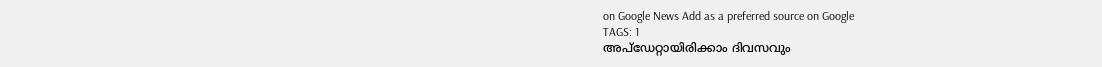on Google News Add as a preferred source on Google
TAGS: 1
അപ്ഡേറ്റായിരിക്കാം ദിവസവും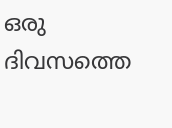ഒരു ദിവസത്തെ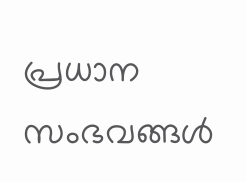പ്രധാന സംഭവങ്ങൾ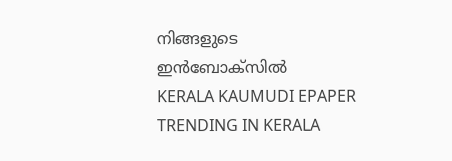നിങ്ങളുടെ ഇൻബോക്സിൽ
KERALA KAUMUDI EPAPER
TRENDING IN KERALA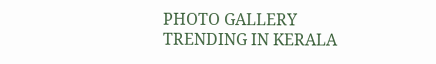PHOTO GALLERY
TRENDING IN KERALA